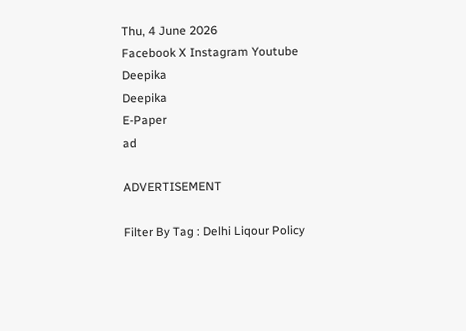Thu, 4 June 2026
Facebook X Instagram Youtube
Deepika
Deepika
E-Paper
ad

ADVERTISEMENT

Filter By Tag : Delhi Liqour Policy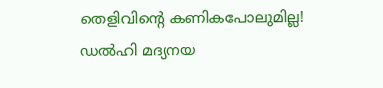തെളിവിന്‍റെ കണികപോലുമില്ല! ഡൽ‌ഹി മദ്യനയ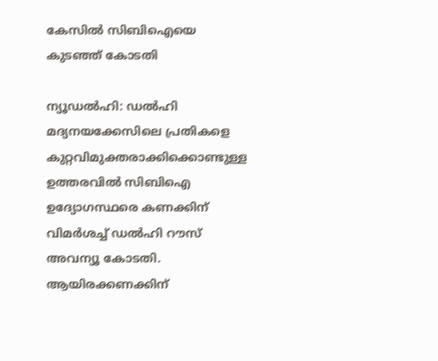കേസിൽ സിബിഐയെ കുടഞ്ഞ് കോടതി

ന്യൂഡൽഹി: ഡൽഹി മദ്യനയക്കേസിലെ പ്രതികളെ കുറ്റവിമുക്തരാക്കിക്കൊണ്ടുള്ള ഉത്തരവിൽ സിബിഐ ഉദ്യോഗസ്ഥരെ കണക്കിന് വിമർശച്ച് ഡൽഹി റൗസ് അവന്യൂ കോടതി. ആയിരക്കണക്കിന്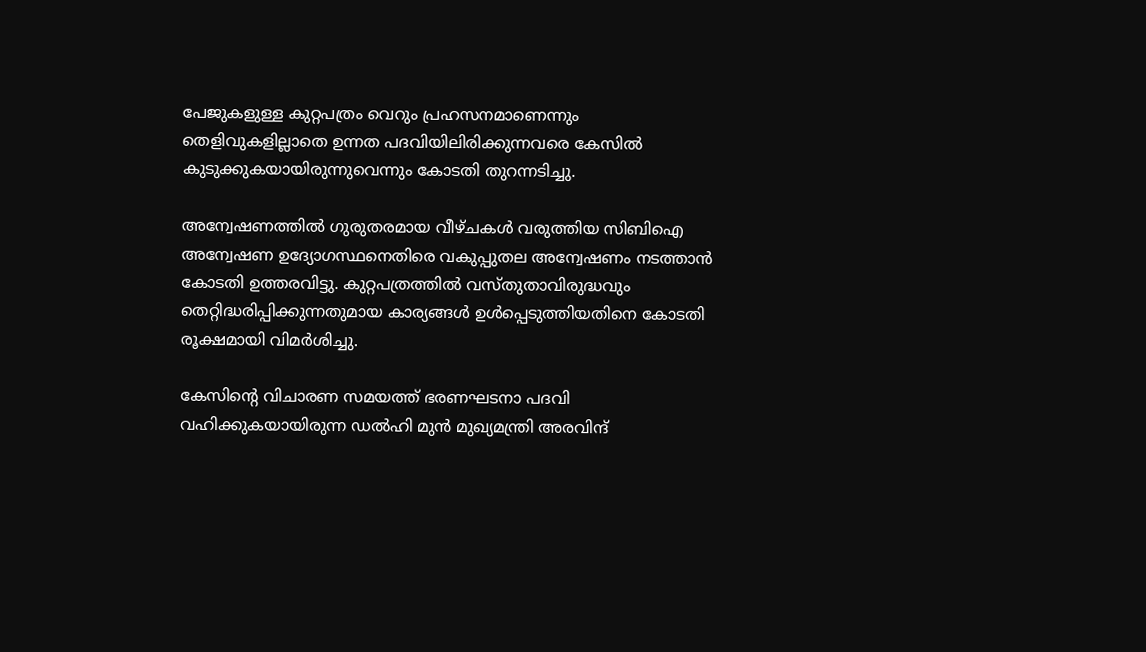പേജുകളുള്ള കുറ്റപത്രം വെറും പ്രഹസനമാണെന്നും തെളിവുകളില്ലാതെ ഉന്നത പദവിയിലിരിക്കുന്നവരെ കേസിൽ കുടുക്കുകയായിരുന്നുവെന്നും കോടതി തുറന്നടിച്ചു.

അന്വേഷണത്തിൽ ഗുരുതരമായ വീഴ്ചകൾ വരുത്തിയ സിബിഐ അന്വേഷണ ഉദ്യോഗസ്ഥനെതിരെ വകുപ്പുതല അന്വേഷണം നടത്താൻ കോടതി ഉത്തരവിട്ടു. കുറ്റപത്രത്തിൽ വസ്തുതാവിരുദ്ധവും തെറ്റിദ്ധരിപ്പിക്കുന്നതുമായ കാര്യങ്ങൾ ഉൾപ്പെടുത്തിയതിനെ കോടതി രൂക്ഷമായി വിമർശിച്ചു.

കേസിന്‍റെ വിചാരണ സമയത്ത് ഭരണഘടനാ പദവി വഹിക്കുകയായിരുന്ന ഡൽഹി മുന്‍ മുഖ്യമന്ത്രി അരവിന്ദ്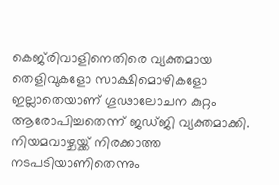കെജ്‌രിവാളിനെതിരെ വ്യക്തമായ തെളിവുകളോ സാക്ഷിമൊഴികളോ ഇല്ലാതെയാണ് ഗൂഢാലോചന കുറ്റം ആരോപിച്ചതെന്ന് ജഡ്ജി വ്യക്തമാക്കി. നിയമവാഴ്ചയ്ക്ക് നിരക്കാത്ത നടപടിയാണിതെന്നും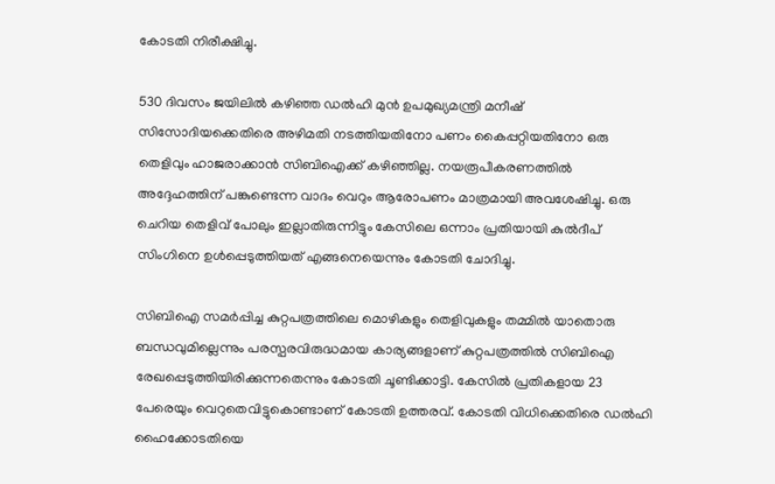കോടതി നിരീക്ഷിച്ചു.

530 ദിവസം ജയിലിൽ കഴിഞ്ഞ ഡൽഹി മുൻ ഉപമുഖ്യമന്ത്രി മനീഷ് സിസോദിയക്കെതിരെ അഴിമതി നടത്തിയതിനോ പണം കൈപ്പറ്റിയതിനോ ഒരു തെളിവും ഹാജരാക്കാൻ സിബിഐക്ക് കഴിഞ്ഞില്ല. നയരൂപീകരണത്തിൽ അദ്ദേഹത്തിന് പങ്കുണ്ടെന്ന വാദം വെറും ആരോപണം മാത്രമായി അവശേഷിച്ചു. ഒരു ചെറിയ തെളിവ് പോലും ഇല്ലാതിരുന്നിട്ടും കേസിലെ ഒന്നാം പ്രതിയായി കുൽദീപ് സിംഗിനെ ഉൾപ്പെടുത്തിയത് എങ്ങനെയെന്നും കോടതി ‌ചോദിച്ചു.

സിബിഐ സമർപ്പിച്ച കുറ്റപത്രത്തിലെ മൊഴികളും തെളിവുകളും തമ്മിൽ യാതൊരു ബന്ധവുമില്ലെന്നും പരസ്പരവിരുദ്ധമായ കാര്യങ്ങളാണ് കുറ്റപത്രത്തിൽ സിബിഐ രേഖപ്പെടുത്തിയിരിക്കുന്നതെന്നും കോടതി ചൂണ്ടിക്കാട്ടി. കേസിൽ പ്രതികളായ 23 പേരെയും വെറുതെവിട്ടുകൊണ്ടാണ് കോടതി ഉത്തരവ്. കോടതി വിധിക്കെതിരെ ഡൽഹി ഹൈക്കോടതിയെ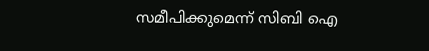സമീപിക്കുമെന്ന് സിബി ഐ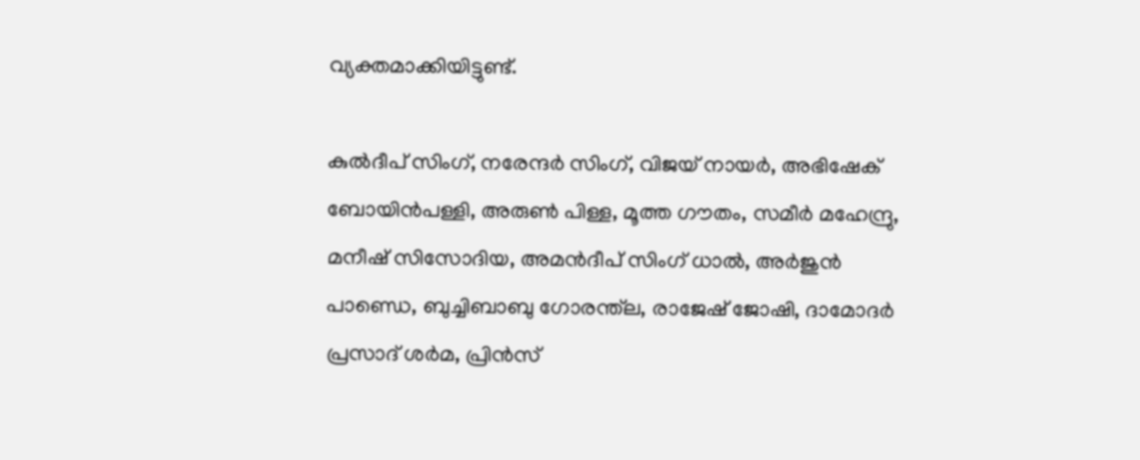വ്യക്തമാക്കിയിട്ടുണ്ട്.

കുൽദീപ് സിംഗ്, നരേന്ദർ സിംഗ്, വിജയ് നായർ, അഭിഷേക് ബോയിൻപള്ളി, അരുൺ പിള്ള, മൂത്ത ഗൗതം, സമീർ മഹേന്ദ്രു, മനീഷ് സിസോദിയ, അമൻദീപ് സിംഗ് ധാൽ, അർജുൻ പാണ്ഡെ, ബുച്ചിബാബു ഗോരന്ത്‌ല, രാജേഷ് ജോഷി, ദാമോദർ പ്രസാദ് ശർമ, പ്രിൻസ്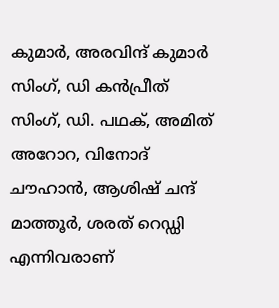കുമാർ, അരവിന്ദ് കുമാർ സിംഗ്, ഡി കൻപ്രീത് സിംഗ്, ഡി. പഥക്, അമിത് അറോറ, വിനോദ് ചൗഹാൻ, ആശിഷ് ചന്ദ് മാത്തൂർ, ശരത് റെഡ്ഡി എന്നിവരാണ്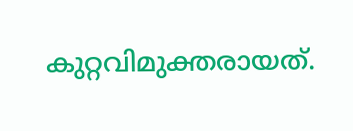കുറ്റവിമുക്തരായത്.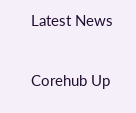Latest News

Corehub Up